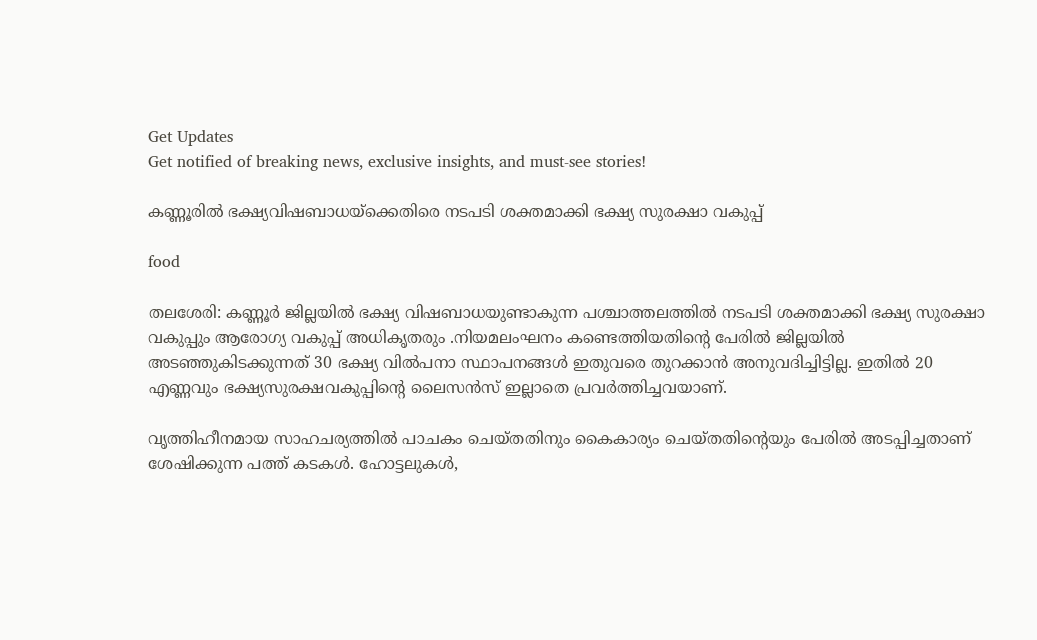Get Updates
Get notified of breaking news, exclusive insights, and must-see stories!

കണ്ണൂരില്‍ ഭക്ഷ്യവിഷബാധയ്‌ക്കെതിരെ നടപടി ശക്തമാക്കി ഭക്ഷ്യ സുരക്ഷാ വകുപ്പ്

food

തലശേരി: കണ്ണൂര്‍ ജില്ലയില്‍ ഭക്ഷ്യ വിഷബാധയുണ്ടാകുന്ന പശ്ചാത്തലത്തില്‍ നടപടി ശക്തമാക്കി ഭക്ഷ്യ സുരക്ഷാ വകുപ്പും ആരോഗ്യ വകുപ്പ് അധികൃതരും .നിയമലംഘനം കണ്ടെത്തിയതിന്റെ പേരില്‍ ജില്ലയില്‍ അടഞ്ഞുകിടക്കുന്നത് 30 ഭക്ഷ്യ വില്‍പനാ സ്ഥാപനങ്ങള്‍ ഇതുവരെ തുറക്കാന്‍ അനുവദിച്ചിട്ടില്ല. ഇതില്‍ 20 എണ്ണവും ഭക്ഷ്യസുരക്ഷവകുപ്പിന്റെ ലൈസന്‍സ് ഇല്ലാതെ പ്രവര്‍ത്തിച്ചവയാണ്.

വൃത്തിഹീനമായ സാഹചര്യത്തില്‍ പാചകം ചെയ്തതിനും കൈകാര്യം ചെയ്തതിന്റെയും പേരില്‍ അടപ്പിച്ചതാണ് ശേഷിക്കുന്ന പത്ത് കടകള്‍. ഹോട്ടലുകള്‍,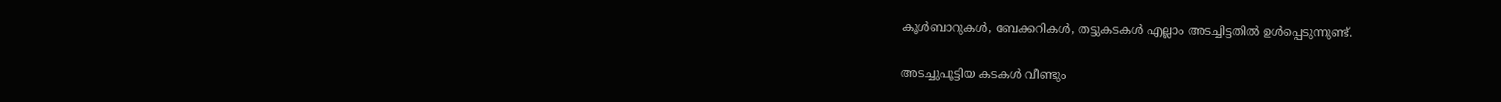കൂള്‍ബാറുകള്‍, ബേക്കറികള്‍, തട്ടുകടകള്‍ എല്ലാം അടച്ചിട്ടതില്‍ ഉള്‍പ്പെടുന്നുണ്ട്.

അടച്ചുപൂട്ടിയ കടകള്‍ വീണ്ടും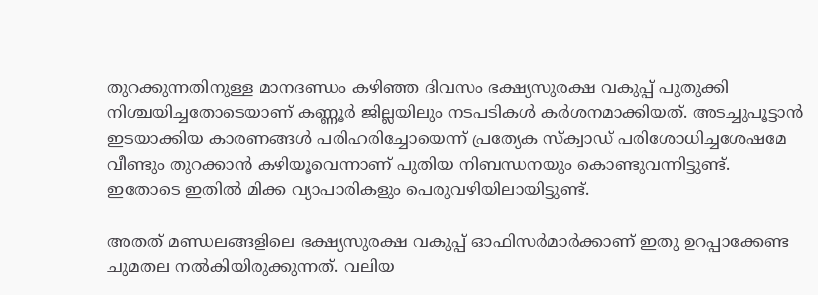തുറക്കുന്നതിനുള്ള മാനദണ്ഡം കഴിഞ്ഞ ദിവസം ഭക്ഷ്യസുരക്ഷ വകുപ്പ് പുതുക്കി നിശ്ചയിച്ചതോടെയാണ് കണ്ണൂര്‍ ജില്ലയിലും നടപടികള്‍ കര്‍ശനമാക്കിയത്. അടച്ചുപൂട്ടാന്‍ ഇടയാക്കിയ കാരണങ്ങള്‍ പരിഹരിച്ചോയെന്ന് പ്രത്യേക സ്‌ക്വാഡ് പരിശോധിച്ചശേഷമേ വീണ്ടും തുറക്കാന്‍ കഴിയൂവെന്നാണ് പുതിയ നിബന്ധനയും കൊണ്ടുവന്നിട്ടുണ്ട്. ഇതോടെ ഇതില്‍ മിക്ക വ്യാപാരികളും പെരുവഴിയിലായിട്ടുണ്ട്.

അതത് മണ്ഡലങ്ങളിലെ ഭക്ഷ്യസുരക്ഷ വകുപ്പ് ഓഫിസര്‍മാര്‍ക്കാണ് ഇതു ഉറപ്പാക്കേണ്ട ചുമതല നല്‍കിയിരുക്കുന്നത്. വലിയ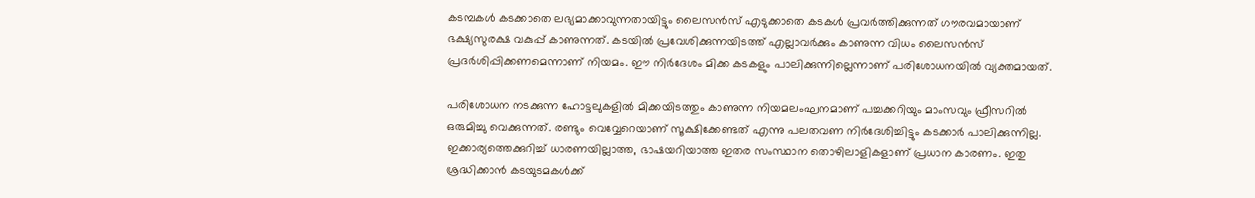കടമ്പകള്‍ കടക്കാതെ ലഭ്യമാക്കാവുന്നതായിട്ടും ലൈസന്‍സ് എടുക്കാതെ കടകള്‍ പ്രവര്‍ത്തിക്കുന്നത് ഗൗരവമായാണ് ഭക്ഷ്യസുരക്ഷ വകുപ്പ് കാണുന്നത്. കടയില്‍ പ്രവേശിക്കുന്നയിടത്ത് എല്ലാവര്‍ക്കും കാണുന്ന വിധം ലൈസന്‍സ് പ്രദര്‍ശിപ്പിക്കണമെന്നാണ് നിയമം. ഈ നിര്‍ദേശം മിക്ക കടകളും പാലിക്കുന്നില്ലെന്നാണ് പരിശോധനയില്‍ വ്യക്തമായത്.

പരിശോധന നടക്കുന്ന ഹോട്ടലുകളില്‍ മിക്കയിടത്തും കാണുന്ന നിയമലംഘനമാണ് പച്ചക്കറിയും മാംസവും ഫ്രീസറില്‍ ഒരുമിച്ചു വെക്കുന്നത്. രണ്ടും വെവ്വേറെയാണ് സൂക്ഷിക്കേണ്ടത് എന്നു പലതവണ നിര്‍ദേശിച്ചിട്ടും കടക്കാര്‍ പാലിക്കുന്നില്ല. ഇക്കാര്യത്തെക്കുറിച്ച് ധാരണയില്ലാത്ത, ഭാഷയറിയാത്ത ഇതര സംസ്ഥാന തൊഴിലാളികളാണ് പ്രധാന കാരണം. ഇതു ശ്രദ്ധിക്കാന്‍ കടയുടമകള്‍ക്ക്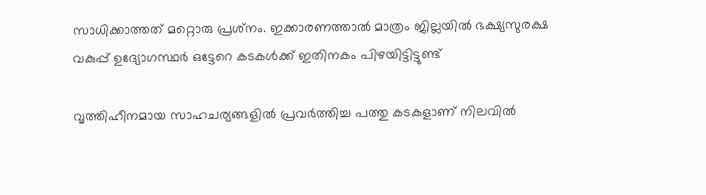സാധിക്കാത്തത് മറ്റൊരു പ്രശ്‌നം. ഇക്കാരണത്താല്‍ മാത്രം ജില്ലയില്‍ ഭക്ഷ്യസുരക്ഷ വകുപ്പ് ഉദ്യോഗസ്ഥര്‍ ഒട്ടേറെ കടകള്‍ക്ക് ഇതിനകം പിഴയിട്ടിട്ടുണ്ട്

വൃത്തിഹീനമായ സാഹചര്യങ്ങളില്‍ പ്രവര്‍ത്തിച്ച പത്തു കടകളാണ് നിലവില്‍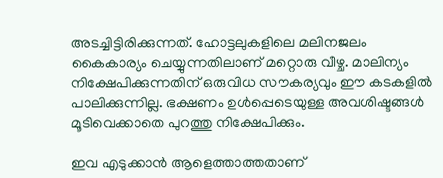അടച്ചിട്ടിരിക്കുന്നത്. ഹോട്ടലുകളിലെ മലിനജലം കൈകാര്യം ചെയ്യുന്നതിലാണ് മറ്റൊരു വീഴ്ച. മാലിന്യം നിക്ഷേപിക്കുന്നതിന് ഒരുവിധ സൗകര്യവും ഈ കടകളില്‍ പാലിക്കുന്നില്ല. ഭക്ഷണം ഉള്‍പ്പെടെയുള്ള അവശിഷ്ടങ്ങള്‍ മൂടിവെക്കാതെ പുറത്തു നിക്ഷേപിക്കും.

ഇവ എടുക്കാന്‍ ആളെത്താത്തതാണ്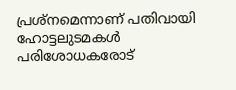പ്രശ്‌നമെന്നാണ് പതിവായി ഹോട്ടലുടമകള്‍ പരിശോധകരോട്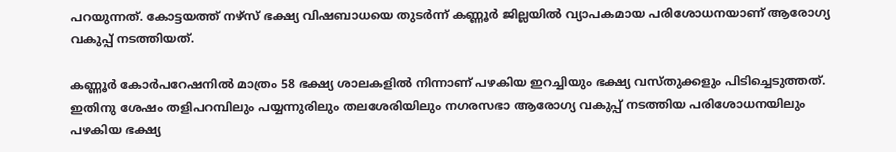പറയുന്നത്. കോട്ടയത്ത് നഴ്‌സ് ഭക്ഷ്യ വിഷബാധയെ തുടര്‍ന്ന് കണ്ണൂര്‍ ജില്ലയില്‍ വ്യാപകമായ പരിശോധനയാണ് ആരോഗ്യ വകുപ്പ് നടത്തിയത്.

കണ്ണൂര്‍ കോര്‍പറേഷനില്‍ മാത്രം 58 ഭക്ഷ്യ ശാലകളില്‍ നിന്നാണ് പഴകിയ ഇറച്ചിയും ഭക്ഷ്യ വസ്തുക്കളും പിടിച്ചെടുത്തത്. ഇതിനു ശേഷം തളിപറമ്പിലും പയ്യന്നുരിലും തലശേരിയിലും നഗരസഭാ ആരോഗ്യ വകുപ്പ് നടത്തിയ പരിശോധനയിലും പഴകിയ ഭക്ഷ്യ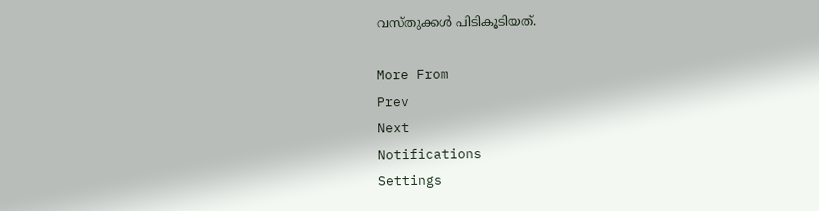വസ്തുക്കള്‍ പിടികൂടിയത്.

More From
Prev
Next
Notifications
Settings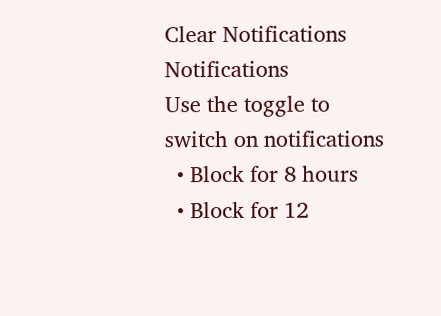Clear Notifications
Notifications
Use the toggle to switch on notifications
  • Block for 8 hours
  • Block for 12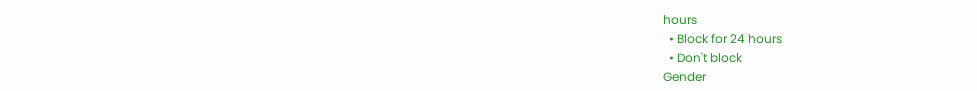hours
  • Block for 24 hours
  • Don't block
Gender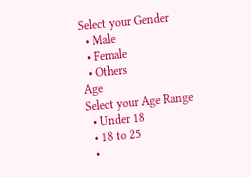Select your Gender
  • Male
  • Female
  • Others
Age
Select your Age Range
  • Under 18
  • 18 to 25
  •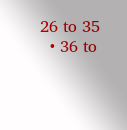26 to 35
  • 36 to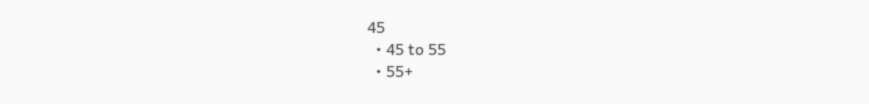45
  • 45 to 55
  • 55+